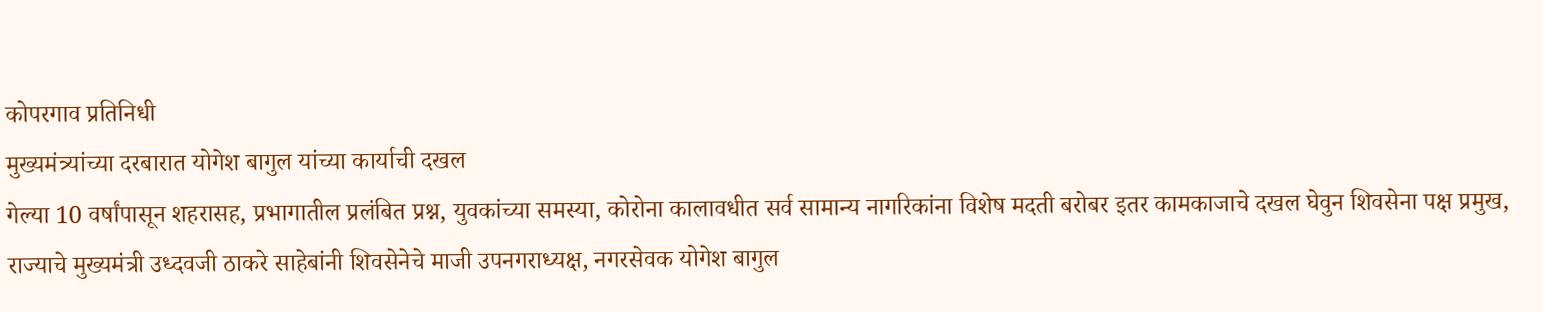कोपरगाव प्रतिनिधी
मुख्यमंत्र्यांच्या दरबारात योगेश बागुल यांच्या कार्याची दखल
गेल्या 10 वर्षांपासून शहरासह, प्रभागातील प्रलंबित प्रश्न, युवकांच्या समस्या, कोरोना कालावधीत सर्व सामान्य नागरिकांना विशेष मदती बरोबर इतर कामकाजाचे दखल घेवुन शिवसेना पक्ष प्रमुख, राज्याचे मुख्यमंत्री उध्दवजी ठाकरे साहेबांनी शिवसेनेचे माजी उपनगराध्यक्ष, नगरसेवक योगेश बागुल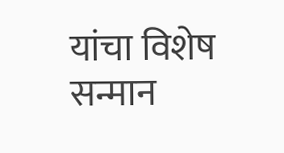यांचा विशेष सन्मान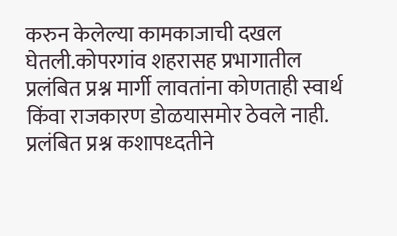करुन केलेल्या कामकाजाची दखल घेतली.कोपरगांव शहरासह प्रभागातील प्रलंबित प्रश्न मार्गी लावतांना कोणताही स्वार्थ किंवा राजकारण डोळयासमोर ठेवले नाही. प्रलंबित प्रश्न कशापध्दतीने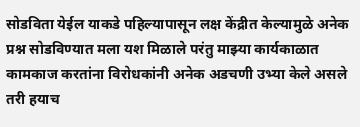सोडविता येईल याकडे पहिल्यापासून लक्ष केंद्रीत केल्यामुळे अनेक प्रश्न सोडविण्यात मला यश मिळाले परंतु माझ्या कार्यकाळात कामकाज करतांना विरोधकांनी अनेक अडचणी उभ्या केले असले तरी हयाच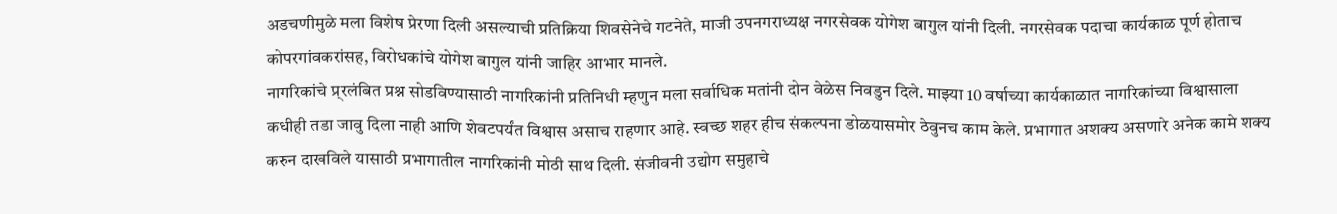अडचणीमुळे मला विशेष प्रेरणा दिली असल्याची प्रतिक्रिया शिवसेनेचे गटनेते, माजी उपनगराध्यक्ष नगरसेवक योगेश बागुल यांनी दिली. नगरसेवक पदाचा कार्यकाळ पूर्ण होताच कोपरगांवकरांसह, विरोधकांचे योगेश बागुल यांनी जाहिर आभार मानले.
नागरिकांचे प्र्रलंबित प्रश्न सोडविण्यासाठी नागरिकांनी प्रतिनिधी म्हणुन मला सर्वाधिक मतांनी दोन वेळेस निवडुन दिले. माझ्या 10 वर्षाच्या कार्यकाळात नागरिकांच्या विश्वासाला कधीही तडा जावु दिला नाही आणि शेवटपर्यंत विश्वास असाच राहणार आहे. स्वच्छ शहर हीच संकल्पना डोळयासमोर ठेवुनच काम केले. प्रभागात अशक्य असणारे अनेक कामे शक्य करुन दाखविले यासाठी प्रभागातील नागरिकांनी मोठी साथ दिली. संजीवनी उद्योग समुहाचे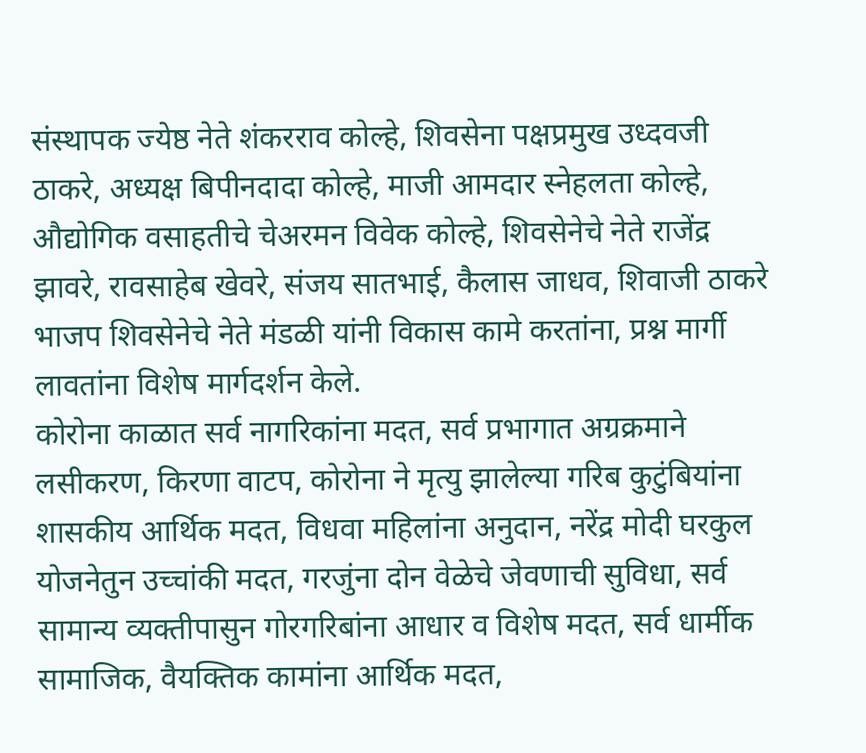संस्थापक ज्येष्ठ नेते शंकरराव कोल्हे, शिवसेना पक्षप्रमुख उध्दवजी ठाकरे, अध्यक्ष बिपीनदादा कोल्हे, माजी आमदार स्नेहलता कोल्हे, औद्योगिक वसाहतीचे चेअरमन विवेक कोल्हे, शिवसेनेचे नेते राजेंद्र झावरे, रावसाहेब खेवरे, संजय सातभाई, कैलास जाधव, शिवाजी ठाकरे भाजप शिवसेनेचे नेते मंडळी यांनी विकास कामे करतांना, प्रश्न मार्गी लावतांना विशेष मार्गदर्शन केले.
कोरोना काळात सर्व नागरिकांना मदत, सर्व प्रभागात अग्रक्रमाने लसीकरण, किरणा वाटप, कोरोना ने मृत्यु झालेल्या गरिब कुटुंबियांना शासकीय आर्थिक मदत, विधवा महिलांना अनुदान, नरेंद्र मोदी घरकुल योजनेतुन उच्चांकी मदत, गरजुंना दोन वेळेचे जेवणाची सुविधा, सर्व सामान्य व्यक्तीपासुन गोरगरिबांना आधार व विशेष मदत, सर्व धार्मीक सामाजिक, वैयक्तिक कामांना आर्थिक मदत,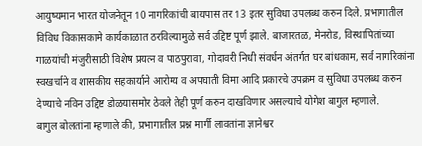आयुष्यमान भारत योजनेतून 10 नागरिकांची बायपास तर 13 इतर सुविधा उपलब्ध करुन दिले. प्रभागातील विविध विकासकामे कार्यकाळात ठरविल्यामुळे सर्व उद्दिष्ट पूर्ण झाले. बाजारतळ, मेनरोड, विस्थापितांच्या गाळयांची मंजुरीसाठी विशेष प्रयत्न व पाठपुरावा, गोदावरी निधी संवर्धन अंतर्गत घर बांधकाम, सर्व नागरिकांना स्वखर्चाने व शासकीय सहकार्याने आरोग्य व अपघाती विमा आदि प्रकारचे उपक्रम व सुविधा उपलब्ध करुन देण्याचे नविन उद्दिष्ट डोळयासमोर ठेवले तेही पूर्ण करुन दाखविणार असल्याचे योगेश बागुल म्हणाले.
बागुल बोलतांना म्हणाले की, प्रभागातील प्रश्न मार्गी लावतांना ज्ञानेश्वर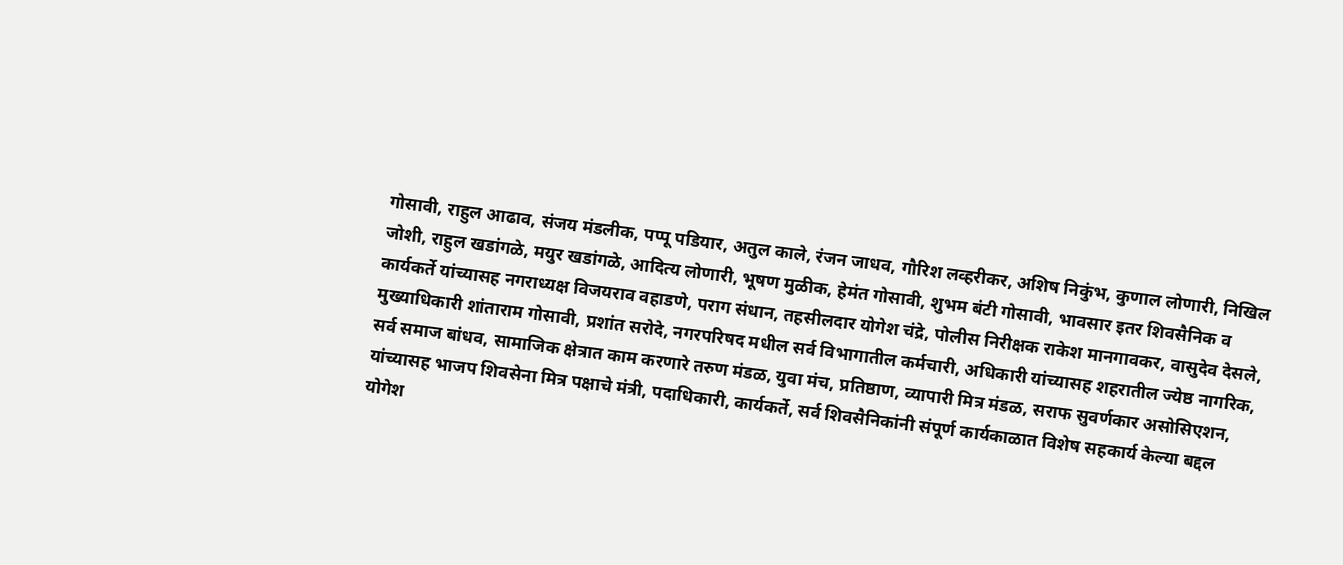गोसावी, राहुल आढाव, संजय मंडलीक, पप्पू पडियार, अतुल काले, रंजन जाधव, गौरिश लव्हरीकर, अशिष निकुंभ, कुणाल लोणारी, निखिल जोशी, राहुल खडांगळे, मयुर खडांगळे, आदित्य लोणारी, भूषण मुळीक, हेमंत गोसावी, शुभम बंटी गोसावी, भावसार इतर शिवसैनिक व कार्यकर्ते यांच्यासह नगराध्यक्ष विजयराव वहाडणे, पराग संधान, तहसीलदार योगेश चंद्रे, पोलीस निरीक्षक राकेश मानगावकर, वासुदेव देसले, मुख्याधिकारी शांताराम गोसावी, प्रशांत सरोदे, नगरपरिषद मधील सर्व विभागातील कर्मचारी, अधिकारी यांच्यासह शहरातील ज्येष्ठ नागरिक, सर्व समाज बांधव, सामाजिक क्षेत्रात काम करणारे तरुण मंडळ, युवा मंच, प्रतिष्ठाण, व्यापारी मित्र मंडळ, सराफ सुवर्णकार असोसिएशन, यांच्यासह भाजप शिवसेना मित्र पक्षाचे मंत्री, पदाधिकारी, कार्यकर्ते, सर्व शिवसैनिकांनी संपूर्ण कार्यकाळात विशेष सहकार्य केल्या बद्दल योगेश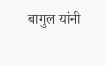बागुल यांनी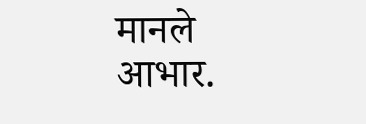मानले आभार.